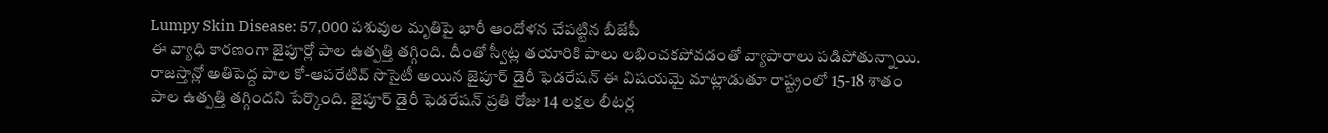Lumpy Skin Disease: 57,000 పశువుల మృతిపై భారీ ఆందోళన చేపట్టిన బీజేపీ
ఈ వ్యాధి కారణంగా జైపూర్లో పాల ఉత్పత్తి తగ్గింది. దీంతో స్వీట్ల తయారికి పాలు లభించకపోవడంతో వ్యాపారాలు పడిపోతున్నాయి. రాజస్తాన్లో అతిపెద్ద పాల కో-ఆపరేటివ్ సొసైటీ అయిన జైపూర్ డైరీ ఫెడరేషన్ ఈ విషయమై మాట్లాడుతూ రాష్ట్రంలో 15-18 శాతం పాల ఉత్పత్తి తగ్గిందని పేర్కొంది. జైపూర్ డైరీ ఫెడరేషన్ ప్రతి రోజు 14 లక్షల లీటర్ల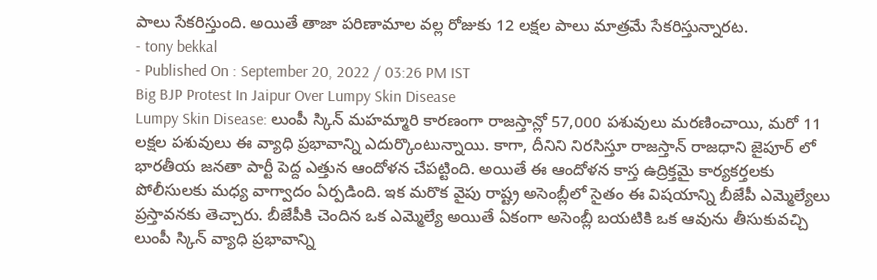పాలు సేకరిస్తుంది. అయితే తాజా పరిణామాల వల్ల రోజుకు 12 లక్షల పాలు మాత్రమే సేకరిస్తున్నారట.
- tony bekkal
- Published On : September 20, 2022 / 03:26 PM IST
Big BJP Protest In Jaipur Over Lumpy Skin Disease
Lumpy Skin Disease: లుంపీ స్కిన్ మహమ్మారి కారణంగా రాజస్తాన్లో 57,000 పశువులు మరణించాయి, మరో 11 లక్షల పశువులు ఈ వ్యాధి ప్రభావాన్ని ఎదుర్కొంటున్నాయి. కాగా, దీనిని నిరసిస్తూ రాజస్తాన్ రాజధాని జైపూర్ లో భారతీయ జనతా పార్టీ పెద్ద ఎత్తున ఆందోళన చేపట్టింది. అయితే ఈ ఆందోళన కాస్త ఉద్రిక్తమై కార్యకర్తలకు పోలీసులకు మధ్య వాగ్వాదం ఏర్పడింది. ఇక మరొక వైపు రాష్ట్ర అసెంబ్లీలో సైతం ఈ విషయాన్ని బీజేపీ ఎమ్మెల్యేలు ప్రస్తావనకు తెచ్చారు. బీజేపీకి చెందిన ఒక ఎమ్మెల్యే అయితే ఏకంగా అసెంబ్లీ బయటికి ఒక ఆవును తీసుకువచ్చి లుంపీ స్కిన్ వ్యాధి ప్రభావాన్ని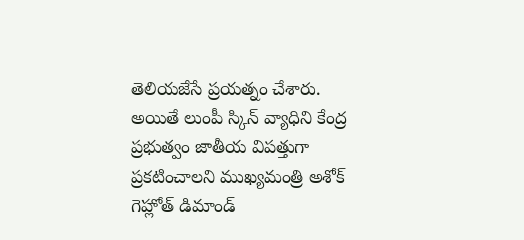తెలియజేసే ప్రయత్నం చేశారు.
అయితే లుంపీ స్కిన్ వ్యాధిని కేంద్ర ప్రభుత్వం జాతీయ విపత్తుగా ప్రకటించాలని ముఖ్యమంత్రి అశోక్ గెహ్లోత్ డిమాండ్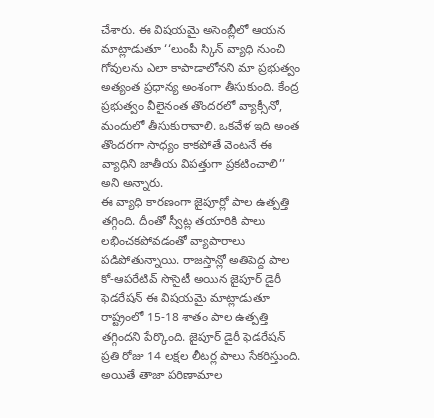చేశారు. ఈ విషయమై అసెంబ్లీలో ఆయన మాట్లాడుతూ ‘‘లుంపీ స్కిన్ వ్యాధి నుంచి గోవులను ఎలా కాపాడాలోనని మా ప్రభుత్వం అత్యంత ప్రధాన్య అంశంగా తీసుకుంది. కేంద్ర ప్రభుత్వం వీలైనంత తొందరలో వ్యాక్సీనో, మందులో తీసుకురావాలి. ఒకవేళ ఇది అంత తొందరగా సాధ్యం కాకపోతే వెంటనే ఈ వ్యాధిని జాతీయ విపత్తుగా ప్రకటించాలి’’ అని అన్నారు.
ఈ వ్యాధి కారణంగా జైపూర్లో పాల ఉత్పత్తి తగ్గింది. దీంతో స్వీట్ల తయారికి పాలు లభించకపోవడంతో వ్యాపారాలు పడిపోతున్నాయి. రాజస్తాన్లో అతిపెద్ద పాల కో-ఆపరేటివ్ సొసైటీ అయిన జైపూర్ డైరీ ఫెడరేషన్ ఈ విషయమై మాట్లాడుతూ రాష్ట్రంలో 15-18 శాతం పాల ఉత్పత్తి తగ్గిందని పేర్కొంది. జైపూర్ డైరీ ఫెడరేషన్ ప్రతి రోజు 14 లక్షల లీటర్ల పాలు సేకరిస్తుంది. అయితే తాజా పరిణామాల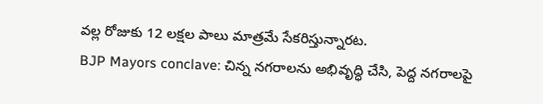వల్ల రోజుకు 12 లక్షల పాలు మాత్రమే సేకరిస్తున్నారట.
BJP Mayors conclave: చిన్న నగరాలను అభివృద్ధి చేసి, పెద్ద నగరాలపై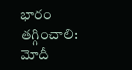భారం తగ్గించాలి: మోదీ